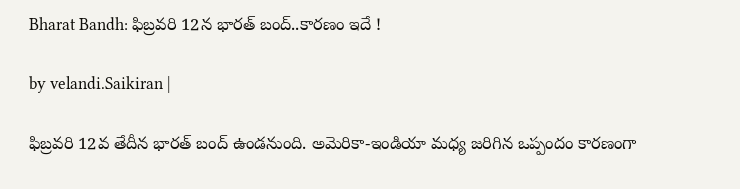Bharat Bandh: ఫిబ్రవరి 12న భారత్ బంద్..కార‌ణం ఇదే !

by velandi.Saikiran |

ఫిబ్రవరి 12వ తేదీన భారత్ బంద్ ఉండనుంది. అమెరికా-ఇండియా మధ్య జరిగిన ఒప్పందం కారణంగా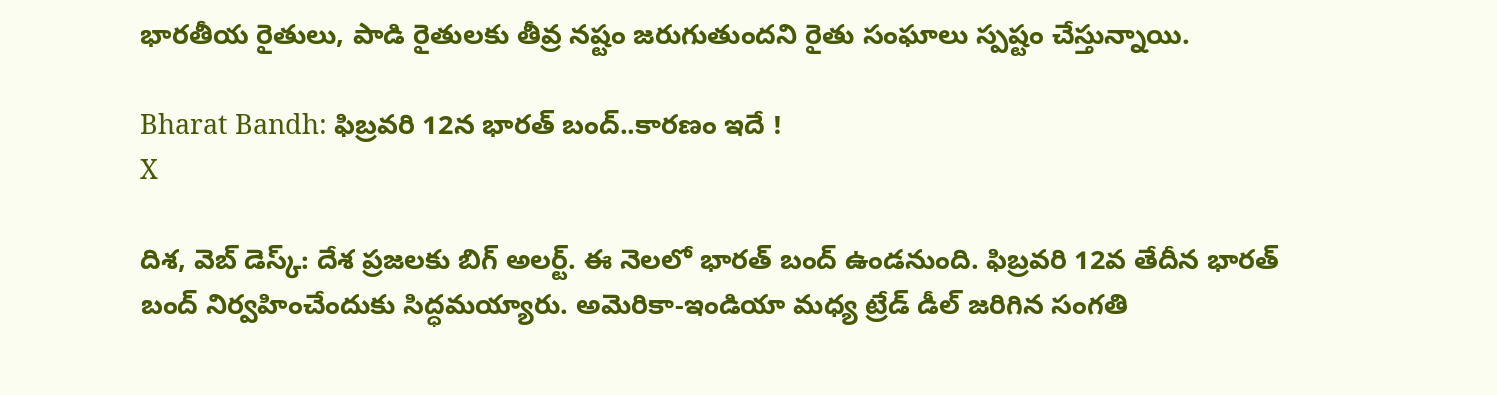భారతీయ రైతులు, పాడి రైతులకు తీవ్ర నష్టం జరుగుతుందని రైతు సంఘాలు స్పష్టం చేస్తున్నాయి.

Bharat Bandh: ఫిబ్రవరి 12న భారత్ బంద్..కార‌ణం ఇదే !
X

దిశ‌, వెబ్ డెస్క్‌: దేశ ప్రజలకు బిగ్ అలర్ట్. ఈ నెలలో భారత్ బంద్ ఉండనుంది. ఫిబ్రవరి 12వ తేదీన భారత్ బంద్ నిర్వహించేందుకు సిద్ధమయ్యారు. అమెరికా-ఇండియా మధ్య ట్రేడ్ డీల్ జరిగిన సంగతి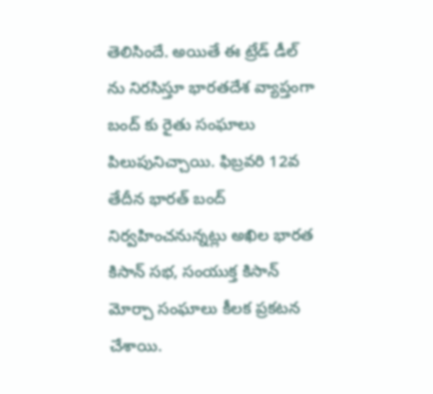తెలిసిందే. అయితే ఈ ట్రేడ్ డీల్ ను నిరసిస్తూ భారతదేశ వ్యాప్తంగా బంద్ కు రైతు సంఘాలు పిలుపునిచ్చాయి. ఫిబ్రవరి 12వ తేదీన భారత్ బంద్ నిర్వహించనున్నట్లు అఖిల భారత కిసాన్ సభ, సంయుక్త కిసాన్ మోర్చా సంఘాలు కీలక ప్రకటన చేశాయి.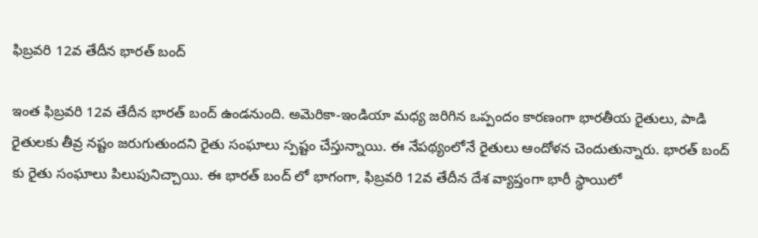ఫిబ్రవరి 12వ తేదీన భారత్ బంద్

ఇంత ఫిబ్రవరి 12వ తేదీన భారత్ బంద్ ఉండనుంది. అమెరికా-ఇండియా మధ్య జరిగిన ఒప్పందం కారణంగా భారతీయ రైతులు, పాడి రైతులకు తీవ్ర నష్టం జరుగుతుందని రైతు సంఘాలు స్పష్టం చేస్తున్నాయి. ఈ నేపథ్యంలోనే రైతులు ఆందోళన చెందుతున్నారు. భారత్ బంద్ కు రైతు సంఘాలు పిలుపునిచ్చాయి. ఈ భారత్ బంద్ లో భాగంగా, ఫిబ్రవరి 12వ తేదీన దేశ వ్యాప్తంగా భారీ స్థాయిలో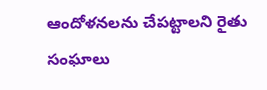ఆందోళనలను చేపట్టాలని రైతు సంఘాలు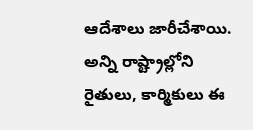ఆదేశాలు జారీచేశాయి. అన్ని రాష్ట్రాల్లోని రైతులు, కార్మికులు ఈ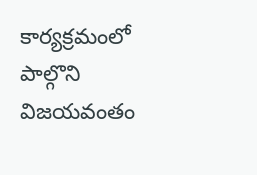కార్యక్రమంలో పాల్గొని విజయవంతం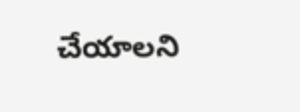చేయాలని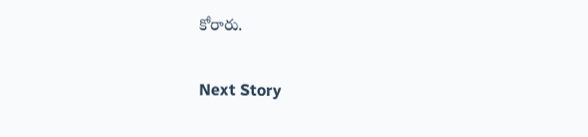కోరారు.

Next Story